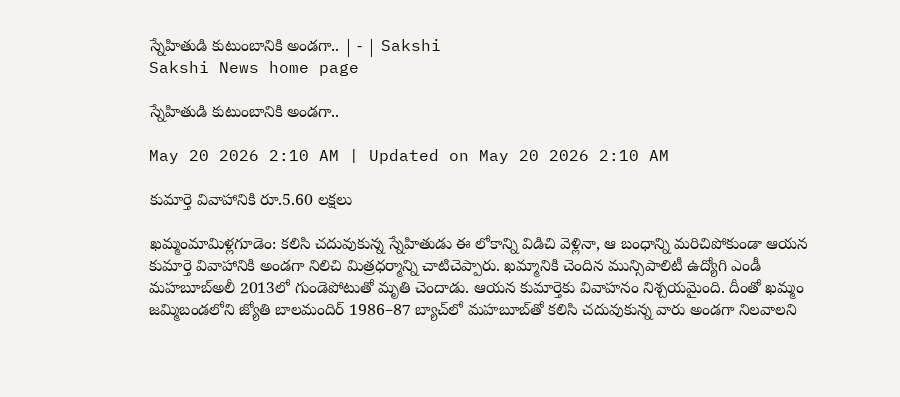స్నేహితుడి కుటుంబానికి అండగా.. | - | Sakshi
Sakshi News home page

స్నేహితుడి కుటుంబానికి అండగా..

May 20 2026 2:10 AM | Updated on May 20 2026 2:10 AM

కుమార్తె వివాహానికి రూ.5.60 లక్షలు

ఖమ్మంమామిళ్లగూడెం: కలిసి చదువుకున్న స్నేహితుడు ఈ లోకాన్ని విడిచి వెళ్లినా, ఆ బంధాన్ని మరిచిపోకుండా ఆయన కుమార్తె వివాహానికి అండగా నిలిచి మిత్రధర్మాన్ని చాటిచెప్పారు. ఖమ్మానికి చెందిన మున్సిపాలిటీ ఉద్యోగి ఎండీ మహబూబ్‌అలీ 2013లో గుండెపోటుతో మృతి చెందాడు. ఆయన కుమార్తెకు వివాహనం నిశ్చయమైంది. దీంతో ఖమ్మం జమ్మిబండలోని జ్యోతి బాలమందిర్‌ 1986–87 బ్యాచ్‌లో మహబూబ్‌తో కలిసి చదువుకున్న వారు అండగా నిలవాలని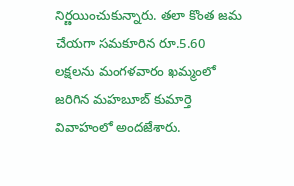నిర్ణయించుకున్నారు. తలా కొంత జమ చేయగా సమకూరిన రూ.5.60 లక్షలను మంగళవారం ఖమ్మంలో జరిగిన మహబూబ్‌ కుమార్తె వివాహంలో అందజేశారు.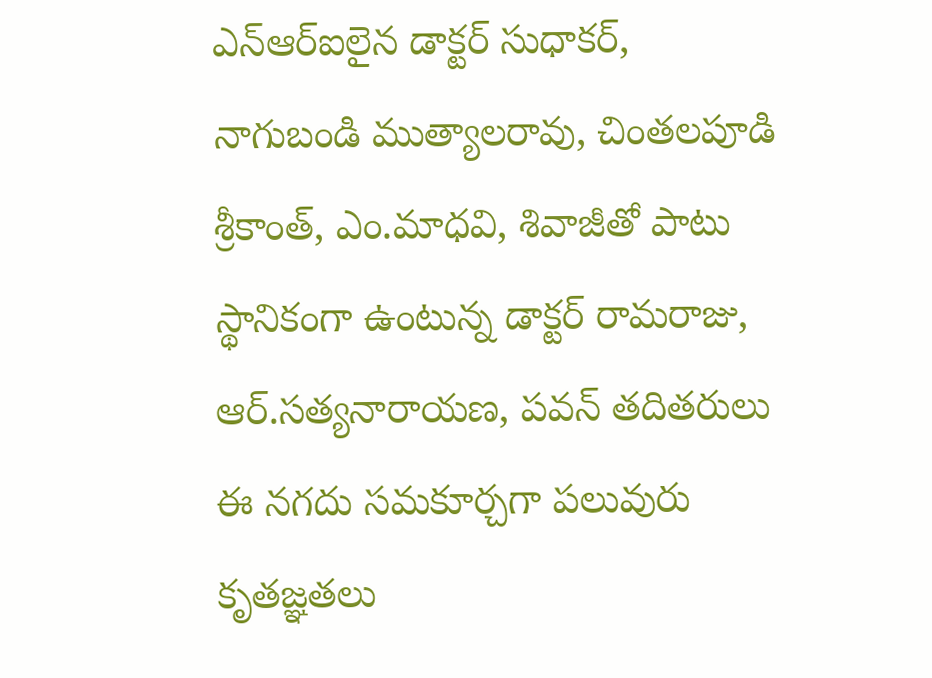ఎన్‌ఆర్‌ఐలైన డాక్టర్‌ సుధాకర్‌, నాగుబండి ముత్యాలరావు, చింతలపూడి శ్రీకాంత్‌, ఎం.మాధవి, శివాజీతో పాటు స్థానికంగా ఉంటున్న డాక్టర్‌ రామరాజు, ఆర్‌.సత్యనారాయణ, పవన్‌ తదితరులు ఈ నగదు సమకూర్చగా పలువురు కృతజ్ఞతలు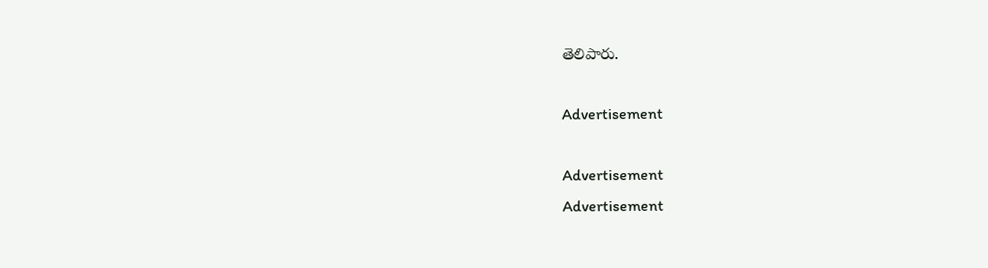తెలిపారు.

Advertisement

Advertisement
Advertisement